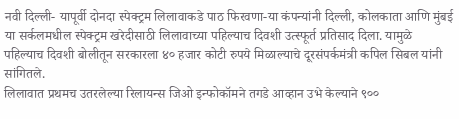नवी दिल्ली- यापूर्वी दोनदा स्पेक्ट्रम लिलावाकडे पाठ फिरवणा-या कंपन्यांनी दिल्ली, कोलकाता आणि मुंबई या सर्कलमधील स्पेक्ट्रम खरेदीसाठी लिलावाच्या पहिल्याच दिवशी उत्स्फूर्त प्रतिसाद दिला. यामुळे पहिल्याच दिवशी बोलीतून सरकारला ४० हजार कोटी रुपये मिळाल्याचे दूरसंपर्कमंत्री कपिल सिबल यांनी सांगितले.
लिलावात प्रथमच उतरलेल्या रिलायन्स जिओ इन्फोकॉमने तगडे आव्हान उभे केल्याने ९००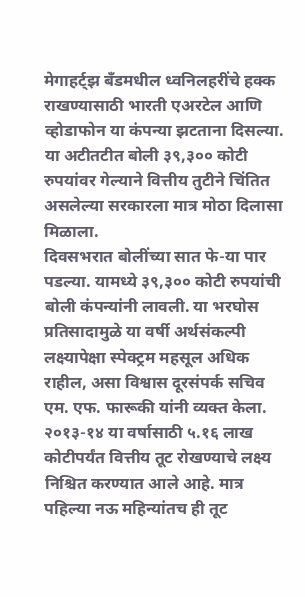मेगाहर्ट्झ बँडमधील ध्वनिलहरींचे हक्क राखण्यासाठी भारती एअरटेल आणि व्होडाफोन या कंपन्या झटताना दिसल्या. या अटीतटीत बोली ३९,३०० कोटी रुपयांवर गेल्याने वित्तीय तुटीने चिंतित असलेल्या सरकारला मात्र मोठा दिलासा मिळाला.
दिवसभरात बोलींच्या सात फे-या पार पडल्या. यामध्ये ३९,३०० कोटी रुपयांची बोली कंपन्यांनी लावली. या भरघोस प्रतिसादामुळे या वर्षी अर्थसंकल्पी लक्ष्यापेक्षा स्पेक्ट्रम महसूल अधिक राहील, असा विश्वास दूरसंपर्क सचिव एम. एफ. फारूकी यांनी व्यक्त केला. २०१३-१४ या वर्षासाठी ५.१६ लाख कोटीपर्यंत वित्तीय तूट रोखण्याचे लक्ष्य निश्चित करण्यात आले आहे. मात्र पहिल्या नऊ महिन्यांतच ही तूट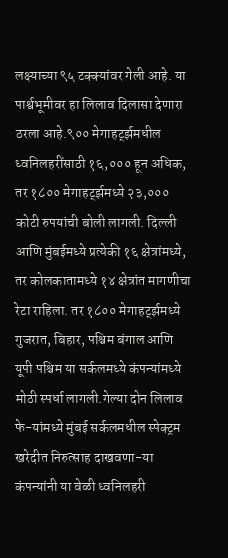लक्ष्याच्या ९५ टक्क्यांवर गेली आहे. या पार्श्वभूमीवर हा लिलाव दिलासा देणारा ठरला आहे.९०० मेगाहर्ट्झमधील ध्वनिलहरींसाठी १६,००० हून अधिक, तर १८०० मेगाहर्ट्झमध्ये २३,००० कोटी रुपयांची बोली लागली. दिल्ली आणि मुंबईमध्ये प्रत्येकी १६ क्षेत्रांमध्ये, तर कोलकातामध्ये १४ क्षेत्रांत मागणीचा रेटा राहिला. तर १८०० मेगाहर्ट्झमध्ये गुजरात, बिहार, पश्चिम बंगाल आणि यूपी पश्चिम या सर्कलमध्ये कंपन्यांमध्ये मोठी स्पर्धा लागली.गेल्या दोन लिलाव फे-यांमध्ये मुंबई सर्कलमधील स्पेक्ट्रम खरेदीत निरुत्साह दाखवणा-या कंपन्यांनी या वेळी ध्वनिलहरी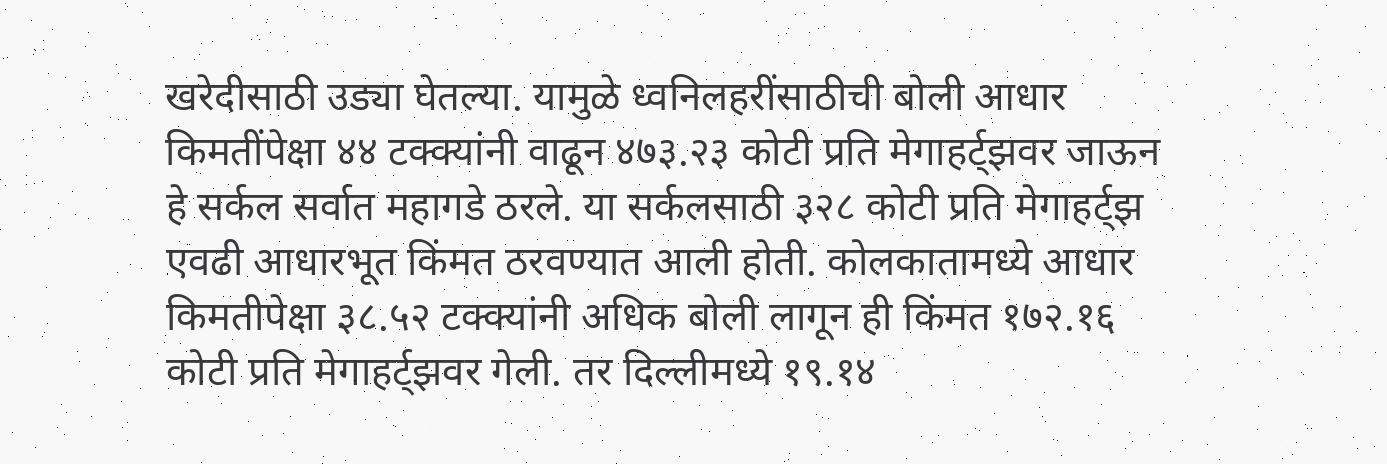खरेदीसाठी उड्या घेतल्या. यामुळे ध्वनिलहरींसाठीची बोली आधार किमतींपेक्षा ४४ टक्क्यांनी वाढून ४७३.२३ कोटी प्रति मेगाहर्ट्झवर जाऊन हे सर्कल सर्वात महागडे ठरले. या सर्कलसाठी ३२८ कोटी प्रति मेगाहर्ट्झ एवढी आधारभूत किंमत ठरवण्यात आली होती. कोलकातामध्ये आधार किमतीपेक्षा ३८.५२ टक्क्यांनी अधिक बोली लागून ही किंमत १७२.१६ कोटी प्रति मेगाहर्ट्झवर गेली. तर दिल्लीमध्ये १९.१४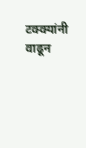टक्क्यांनी वाढून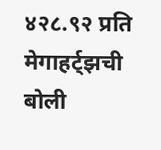४२८.९२ प्रति मेगाहर्ट्झची बोली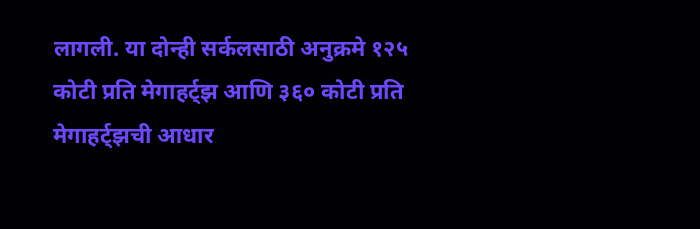लागली. या दोन्ही सर्कलसाठी अनुक्रमे १२५ कोटी प्रति मेगाहर्ट्झ आणि ३६० कोटी प्रति मेगाहर्ट्झची आधार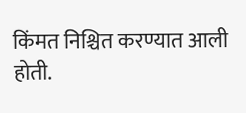किंमत निश्चित करण्यात आली होती.